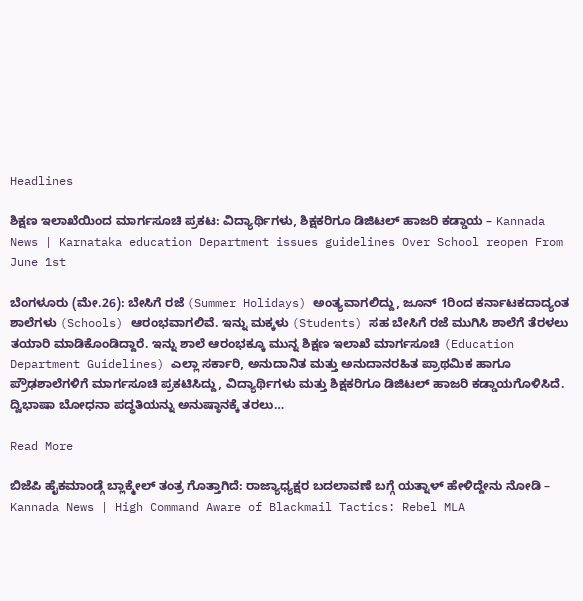Headlines

ಶಿಕ್ಷಣ ಇಲಾಖೆಯಿಂದ ಮಾರ್ಗಸೂಚಿ ಪ್ರಕಟ: ವಿದ್ಯಾರ್ಥಿಗಳು, ಶಿಕ್ಷಕರಿಗೂ ಡಿಜಿಟಲ್ ಹಾಜರಿ ಕಡ್ಡಾಯ – Kannada News | Karnataka education Department issues guidelines Over School reopen From June 1st

ಬೆಂಗಳೂರು (ಮೇ.26): ಬೇಸಿಗೆ ರಜೆ (Summer Holidays) ಅಂತ್ಯವಾಗಲಿದ್ದು, ಜೂನ್ 1ರಿಂದ ಕರ್ನಾಟಕದಾದ್ಯಂತ ಶಾಲೆಗಳು (Schools) ಆರಂಭವಾಗಲಿವೆ. ಇನ್ನು ಮಕ್ಕಳು (Students) ಸಹ ಬೇಸಿಗೆ ರಜೆ ಮುಗಿಸಿ ಶಾಲೆಗೆ ತೆರಳಲು ತಯಾರಿ ಮಾಡಿಕೊಂಡಿದ್ದಾರೆ. ಇನ್ನು ಶಾಲೆ ಆರಂಭಕ್ಕೂ ಮುನ್ನ ಶಿಕ್ಷಣ ಇಲಾಖೆ ಮಾರ್ಗಸೂಚಿ (Education Department Guidelines) ಎಲ್ಲಾ ಸರ್ಕಾರಿ, ಅನುದಾನಿತ ಮತ್ತು ಅನುದಾನರಹಿತ ಪ್ರಾಥಮಿಕ ಹಾಗೂ ಪ್ರೌಢಶಾಲೆಗಳಿಗೆ ಮಾರ್ಗಸೂಚಿ ಪ್ರಕಟಿಸಿದ್ದು, ವಿದ್ಯಾರ್ಥಿಗಳು ಮತ್ತು ಶಿಕ್ಷಕರಿಗೂ ಡಿಜಿಟಲ್ ಹಾಜರಿ ಕಡ್ಡಾಯಗೊಳಿಸಿದೆ. ದ್ವಿಭಾಷಾ ಬೋಧನಾ ಪದ್ಧತಿಯನ್ನು ಅನುಷ್ಠಾನಕ್ಕೆ ತರಲು…

Read More

ಬಿಜೆಪಿ ಹೈಕಮಾಂಡ್ಗೆ ಬ್ಲಾಕ್ಮೇಲ್ ತಂತ್ರ ಗೊತ್ತಾಗಿದೆ: ರಾಜ್ಯಾಧ್ಯಕ್ಷರ ಬದಲಾವಣೆ ಬಗ್ಗೆ ಯತ್ನಾಳ್ ಹೇಳಿದ್ದೇನು ನೋಡಿ – Kannada News | High Command Aware of Blackmail Tactics: Rebel MLA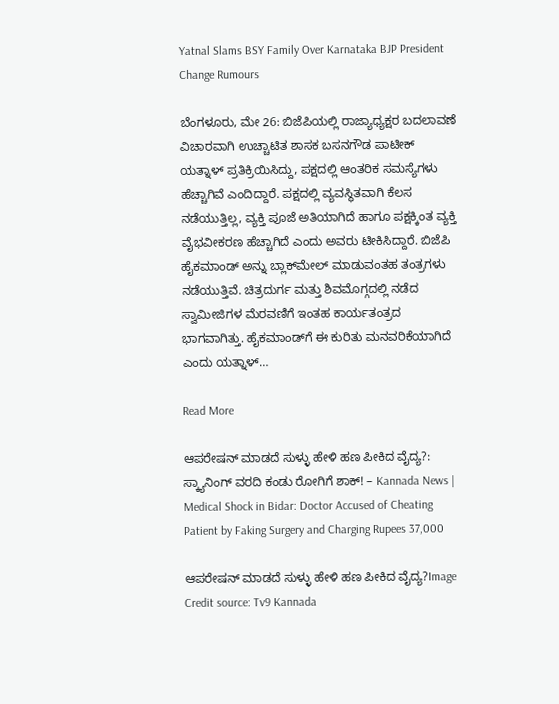Yatnal Slams BSY Family Over Karnataka BJP President Change Rumours

ಬೆಂಗಳೂರು, ಮೇ 26: ಬಿಜೆಪಿಯಲ್ಲಿ ರಾಜ್ಯಾಧ್ಯಕ್ಷರ ಬದಲಾವಣೆ ವಿಚಾರವಾಗಿ ಉಚ್ಚಾಟಿತ ಶಾಸಕ ಬಸನಗೌಡ ಪಾಟೀಕ್ ಯತ್ನಾಳ್ ಪ್ರತಿಕ್ರಿಯಿಸಿದ್ದು, ಪಕ್ಷದಲ್ಲಿ ಆಂತರಿಕ ಸಮಸ್ಯೆಗಳು ಹೆಚ್ಚಾಗಿವೆ ಎಂದಿದ್ದಾರೆ. ಪಕ್ಷದಲ್ಲಿ ವ್ಯವಸ್ಥಿತವಾಗಿ ಕೆಲಸ ನಡೆಯುತ್ತಿಲ್ಲ, ವ್ಯಕ್ತಿ ಪೂಜೆ ಅತಿಯಾಗಿದೆ ಹಾಗೂ ಪಕ್ಷಕ್ಕಿಂತ ವ್ಯಕ್ತಿ ವೈಭವೀಕರಣ ಹೆಚ್ಚಾಗಿದೆ ಎಂದು ಅವರು ಟೀಕಿಸಿದ್ದಾರೆ. ಬಿಜೆಪಿ ಹೈಕಮಾಂಡ್ ಅನ್ನು ಬ್ಲಾಕ್‌ಮೇಲ್ ಮಾಡುವಂತಹ ತಂತ್ರಗಳು ನಡೆಯುತ್ತಿವೆ. ಚಿತ್ರದುರ್ಗ ಮತ್ತು ಶಿವಮೊಗ್ಗದಲ್ಲಿ ನಡೆದ ಸ್ವಾಮೀಜಿಗಳ ಮೆರವಣಿಗೆ ಇಂತಹ ಕಾರ್ಯತಂತ್ರದ ಭಾಗವಾಗಿತ್ತು. ಹೈಕಮಾಂಡ್‌ಗೆ ಈ ಕುರಿತು ಮನವರಿಕೆಯಾಗಿದೆ ಎಂದು ಯತ್ನಾಳ್…

Read More

ಆಪರೇಷನ್ ಮಾಡದೆ ಸುಳ್ಳು ಹೇಳಿ ಹಣ ಪೀಕಿದ ವೈದ್ಯ?: ಸ್ಕ್ಯಾನಿಂಗ್ ವರದಿ ಕಂಡು ರೋಗಿಗೆ ಶಾಕ್! – Kannada News | Medical Shock in Bidar: Doctor Accused of Cheating Patient by Faking Surgery and Charging Rupees 37,000

ಆಪರೇಷನ್ ಮಾಡದೆ ಸುಳ್ಳು ಹೇಳಿ ಹಣ ಪೀಕಿದ ವೈದ್ಯ?Image Credit source: Tv9 Kannada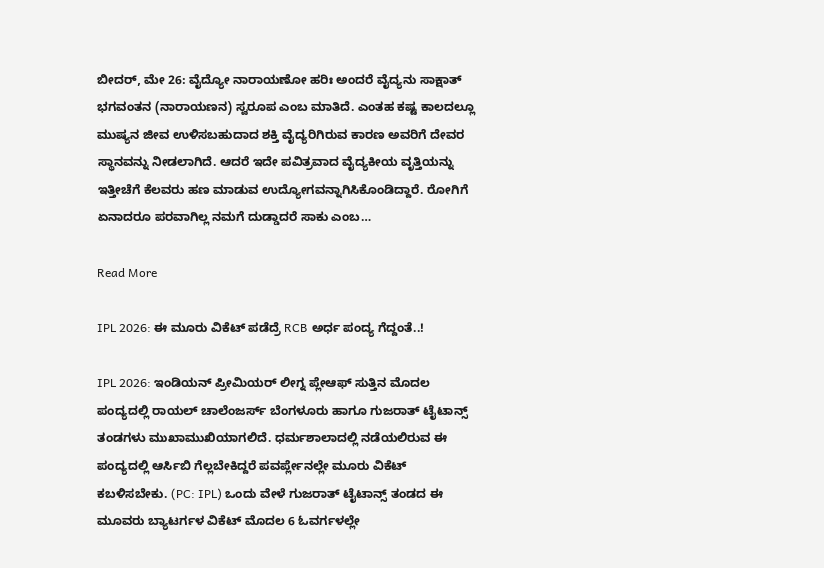ಬೀದರ್, ಮೇ 26: ವೈದ್ಯೋ ನಾರಾಯಣೋ ಹರಿಃ ಅಂದರೆ ವೈದ್ಯನು ಸಾಕ್ಷಾತ್ ಭಗವಂತನ (ನಾರಾಯಣನ) ಸ್ವರೂಪ ಎಂಬ ಮಾತಿದೆ. ಎಂತಹ ಕಷ್ಟ ಕಾಲದಲ್ಲೂ ಮುಷ್ಯನ ಜೀವ ಉಳಿಸಬಹುದಾದ ಶಕ್ತಿ ವೈದ್ಯರಿಗಿರುವ ಕಾರಣ ಅವರಿಗೆ ದೇವರ ಸ್ಥಾನವನ್ನು ನೀಡಲಾಗಿದೆ. ಆದರೆ ಇದೇ ಪವಿತ್ರವಾದ ವೈದ್ಯಕೀಯ ವೃತ್ತಿಯನ್ನು ಇತ್ತೀಚೆಗೆ ಕೆಲವರು ಹಣ ಮಾಡುವ ಉದ್ಯೋಗವನ್ನಾಗಿಸಿಕೊಂಡಿದ್ದಾರೆ. ರೋಗಿಗೆ ಏನಾದರೂ ಪರವಾಗಿಲ್ಲ ನಮಗೆ ದುಡ್ಡಾದರೆ ಸಾಕು ಎಂಬ…

Read More

IPL 2026: ಈ ಮೂರು ವಿಕೆಟ್ ಪಡೆದ್ರೆ RCB ಅರ್ಧ ಪಂದ್ಯ ಗೆದ್ದಂತೆ..!

IPL 2026: ಇಂಡಿಯನ್ ಪ್ರೀಮಿಯರ್ ಲೀಗ್ನ ಪ್ಲೇಆಫ್ ಸುತ್ತಿನ ಮೊದಲ ಪಂದ್ಯದಲ್ಲಿ ರಾಯಲ್ ಚಾಲೆಂಜರ್ಸ್ ಬೆಂಗಳೂರು ಹಾಗೂ ಗುಜರಾತ್ ಟೈಟಾನ್ಸ್ ತಂಡಗಳು ಮುಖಾಮುಖಿಯಾಗಲಿದೆ. ಧರ್ಮಶಾಲಾದಲ್ಲಿ ನಡೆಯಲಿರುವ ಈ ಪಂದ್ಯದಲ್ಲಿ ಆರ್ಸಿಬಿ ಗೆಲ್ಲಬೇಕಿದ್ದರೆ ಪವರ್ಪ್ಲೇನಲ್ಲೇ ಮೂರು ವಿಕೆಟ್ ಕಬಳಿಸಬೇಕು. (PC: IPL) ಒಂದು ವೇಳೆ ಗುಜರಾತ್ ಟೈಟಾನ್ಸ್ ತಂಡದ ಈ ಮೂವರು ಬ್ಯಾಟರ್ಗಳ ವಿಕೆಟ್ ಮೊದಲ 6 ಓವರ್ಗಳಲ್ಲೇ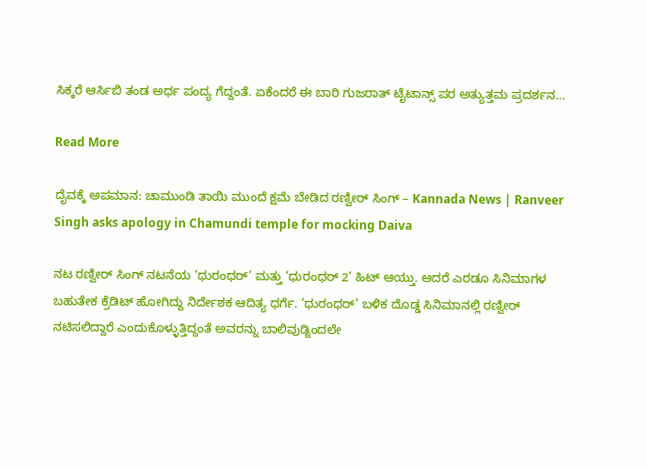ಸಿಕ್ಕರೆ ಆರ್ಸಿಬಿ ತಂಡ ಅರ್ಧ ಪಂದ್ಯ ಗೆದ್ದಂತೆ. ಏಕೆಂದರೆ ಈ ಬಾರಿ ಗುಜರಾತ್ ಟೈಟಾನ್ಸ್ ಪರ ಅತ್ಯುತ್ತಮ ಪ್ರದರ್ಶನ…

Read More

ದೈವಕ್ಕೆ ಅಪಮಾನ: ಚಾಮುಂಡಿ ತಾಯಿ ಮುಂದೆ ಕ್ಷಮೆ ಬೇಡಿದ ರಣ್ವೀರ್ ಸಿಂಗ್ – Kannada News | Ranveer Singh asks apology in Chamundi temple for mocking Daiva

ನಟ ರಣ್ವೀರ್ ಸಿಂಗ್ ನಟನೆಯ ‘ಧುರಂಧರ್’ ಮತ್ತು ‘ಧುರಂಧರ್ 2’ ಹಿಟ್ ಆಯ್ತು. ಆದರೆ ಎರಡೂ ಸಿನಿಮಾಗಳ ಬಹುತೇಕ ಕ್ರೆಡಿಟ್ ಹೋಗಿದ್ದು ನಿರ್ದೇಶಕ ಆದಿತ್ಯ ಧರ್ಗೆ. ‘ಧುರಂಧರ್’ ಬಳಿಕ ದೊಡ್ಡ ಸಿನಿಮಾನಲ್ಲಿ ರಣ್ವೀರ್ ನಟಿಸಲಿದ್ದಾರೆ ಎಂದುಕೊಳ್ಳುತ್ತಿದ್ದಂತೆ ಅವರನ್ನು ಬಾಲಿವುಡ್ನಿಂದಲೇ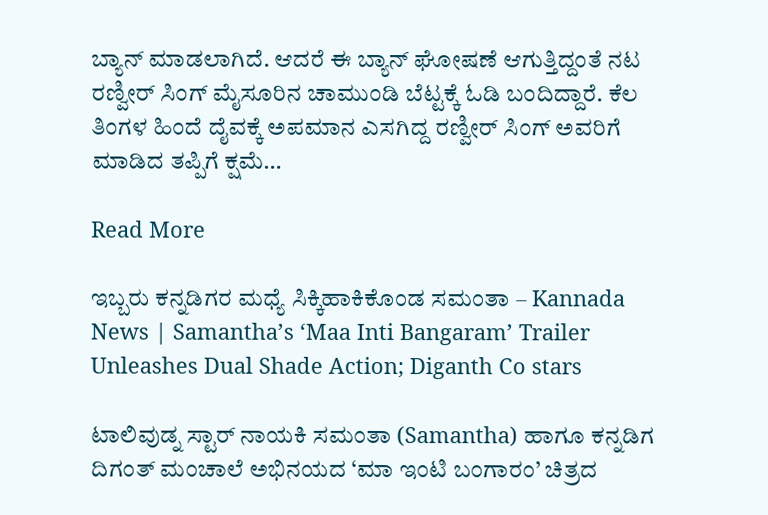ಬ್ಯಾನ್ ಮಾಡಲಾಗಿದೆ. ಆದರೆ ಈ ಬ್ಯಾನ್ ಘೋಷಣೆ ಆಗುತ್ತಿದ್ದಂತೆ ನಟ ರಣ್ವೀರ್ ಸಿಂಗ್ ಮೈಸೂರಿನ ಚಾಮುಂಡಿ ಬೆಟ್ಟಕ್ಕೆ ಓಡಿ ಬಂದಿದ್ದಾರೆ. ಕೆಲ ತಿಂಗಳ ಹಿಂದೆ ದೈವಕ್ಕೆ ಅಪಮಾನ ಎಸಗಿದ್ದ ರಣ್ವೀರ್ ಸಿಂಗ್ ಅವರಿಗೆ ಮಾಡಿದ ತಪ್ಪಿಗೆ ಕ್ಷಮೆ…

Read More

ಇಬ್ಬರು ಕನ್ನಡಿಗರ ಮಧ್ಯೆ ಸಿಕ್ಕಿಹಾಕಿಕೊಂಡ ಸಮಂತಾ – Kannada News | Samantha’s ‘Maa Inti Bangaram’ Trailer Unleashes Dual Shade Action; Diganth Co stars

ಟಾಲಿವುಡ್ನ ಸ್ಟಾರ್ ನಾಯಕಿ ಸಮಂತಾ (Samantha) ಹಾಗೂ ಕನ್ನಡಿಗ ದಿಗಂತ್ ಮಂಚಾಲೆ ಅಭಿನಯದ ‘ಮಾ ಇಂಟಿ ಬಂಗಾರಂ’ ಚಿತ್ರದ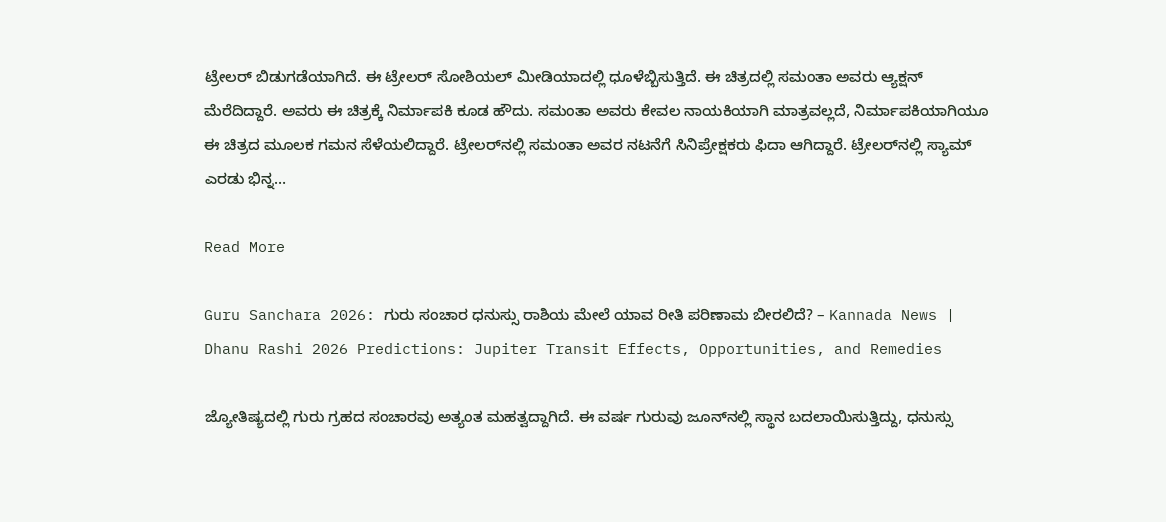ಟ್ರೇಲರ್ ಬಿಡುಗಡೆಯಾಗಿದೆ. ಈ ಟ್ರೇಲರ್ ಸೋಶಿಯಲ್ ಮೀಡಿಯಾದಲ್ಲಿ ಧೂಳೆಬ್ಬಿಸುತ್ತಿದೆ. ಈ ಚಿತ್ರದಲ್ಲಿ ಸಮಂತಾ ಅವರು ಆ್ಯಕ್ಷನ್ ಮೆರೆದಿದ್ದಾರೆ. ಅವರು ಈ ಚಿತ್ರಕ್ಕೆ ನಿರ್ಮಾಪಕಿ ಕೂಡ ಹೌದು. ಸಮಂತಾ ಅವರು ಕೇವಲ ನಾಯಕಿಯಾಗಿ ಮಾತ್ರವಲ್ಲದೆ, ನಿರ್ಮಾಪಕಿಯಾಗಿಯೂ ಈ ಚಿತ್ರದ ಮೂಲಕ ಗಮನ ಸೆಳೆಯಲಿದ್ದಾರೆ. ಟ್ರೇಲರ್‌ನಲ್ಲಿ ಸಮಂತಾ ಅವರ ನಟನೆಗೆ ಸಿನಿಪ್ರೇಕ್ಷಕರು ಫಿದಾ ಆಗಿದ್ದಾರೆ. ಟ್ರೇಲರ್‌ನಲ್ಲಿ ಸ್ಯಾಮ್ ಎರಡು ಭಿನ್ನ…

Read More

Guru Sanchara 2026: ಗುರು ಸಂಚಾರ ಧನುಸ್ಸು ರಾಶಿಯ ಮೇಲೆ ಯಾವ ರೀತಿ ಪರಿಣಾಮ ಬೀರಲಿದೆ? – Kannada News | Dhanu Rashi 2026 Predictions: Jupiter Transit Effects, Opportunities, and Remedies

ಜ್ಯೋತಿಷ್ಯದಲ್ಲಿ ಗುರು ಗ್ರಹದ ಸಂಚಾರವು ಅತ್ಯಂತ ಮಹತ್ವದ್ದಾಗಿದೆ. ಈ ವರ್ಷ ಗುರುವು ಜೂನ್‌ನಲ್ಲಿ ಸ್ಥಾನ ಬದಲಾಯಿಸುತ್ತಿದ್ದು, ಧನುಸ್ಸು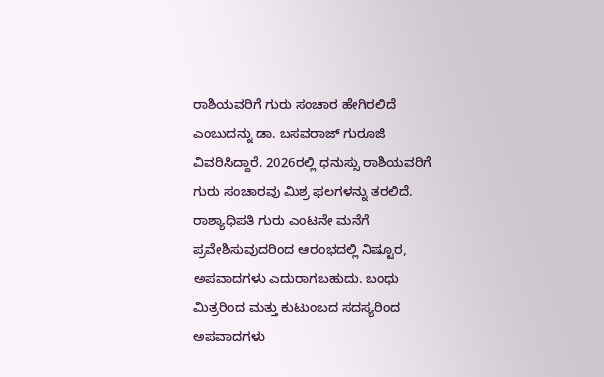ರಾಶಿಯವರಿಗೆ ಗುರು ಸಂಚಾರ ಹೇಗಿರಲಿದೆ ಎಂಬುದನ್ನು ಡಾ. ಬಸವರಾಜ್ ಗುರೂಜಿ ವಿವರಿಸಿದ್ದಾರೆ. 2026ರಲ್ಲಿ ಧನುಸ್ಸು ರಾಶಿಯವರಿಗೆ ಗುರು ಸಂಚಾರವು ಮಿಶ್ರ ಫಲಗಳನ್ನು ತರಲಿದೆ. ರಾಶ್ಯಾಧಿಪತಿ ಗುರು ಎಂಟನೇ ಮನೆಗೆ ಪ್ರವೇಶಿಸುವುದರಿಂದ ಆರಂಭದಲ್ಲಿ ನಿಷ್ಟೂರ, ಅಪವಾದಗಳು ಎದುರಾಗಬಹುದು. ಬಂಧು ಮಿತ್ರರಿಂದ ಮತ್ತು ಕುಟುಂಬದ ಸದಸ್ಯರಿಂದ ಅಪವಾದಗಳು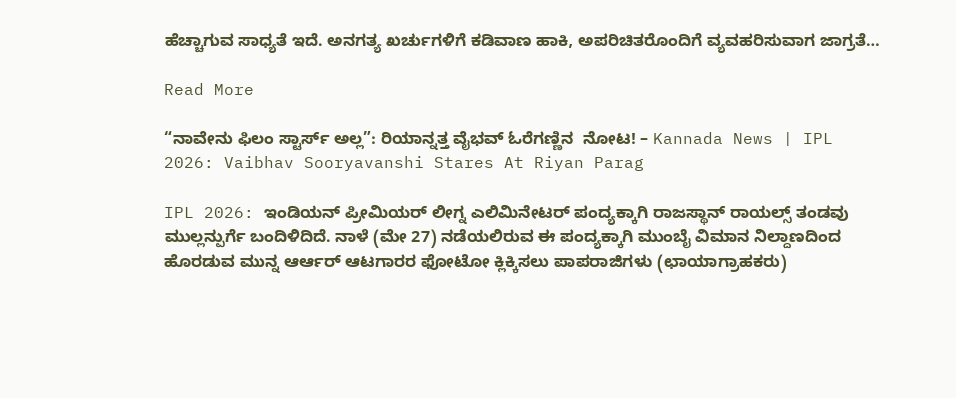ಹೆಚ್ಚಾಗುವ ಸಾಧ್ಯತೆ ಇದೆ. ಅನಗತ್ಯ ಖರ್ಚುಗಳಿಗೆ ಕಡಿವಾಣ ಹಾಕಿ, ಅಪರಿಚಿತರೊಂದಿಗೆ ವ್ಯವಹರಿಸುವಾಗ ಜಾಗ್ರತೆ…

Read More

“ನಾವೇನು ಫಿಲಂ ಸ್ಟಾರ್ಸ್ ಅಲ್ಲ”: ರಿಯಾನ್ನತ್ತ ವೈಭವ್ ಓರೆಗಣ್ಣಿನ  ನೋಟ! – Kannada News | IPL 2026: Vaibhav Sooryavanshi Stares At Riyan Parag

IPL 2026: ಇಂಡಿಯನ್ ಪ್ರೀಮಿಯರ್ ಲೀಗ್ನ ಎಲಿಮಿನೇಟರ್ ಪಂದ್ಯಕ್ಕಾಗಿ ರಾಜಸ್ಥಾನ್ ರಾಯಲ್ಸ್ ತಂಡವು ಮುಲ್ಲನ್ಪುರ್ಗೆ ಬಂದಿಳಿದಿದೆ. ನಾಳೆ (ಮೇ 27) ನಡೆಯಲಿರುವ ಈ ಪಂದ್ಯಕ್ಕಾಗಿ ಮುಂಬೈ ವಿಮಾನ ನಿಲ್ದಾಣದಿಂದ ಹೊರಡುವ ಮುನ್ನ ಆರ್ಆರ್ ಆಟಗಾರರ ಫೋಟೋ ಕ್ಲಿಕ್ಕಿಸಲು ಪಾಪರಾಜಿಗಳು (ಛಾಯಾಗ್ರಾಹಕರು)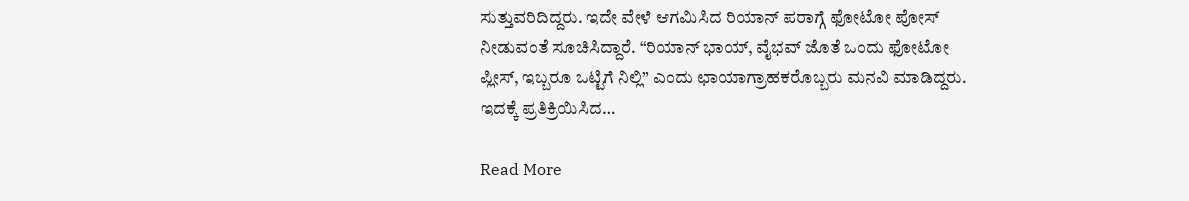ಸುತ್ತುವರಿದಿದ್ದರು. ಇದೇ ವೇಳೆ ಆಗಮಿಸಿದ ರಿಯಾನ್ ಪರಾಗ್ಗೆ ಫೋಟೋ ಪೋಸ್ ನೀಡುವಂತೆ ಸೂಚಿಸಿದ್ದಾರೆ. “ರಿಯಾನ್ ಭಾಯ್, ವೈಭವ್ ಜೊತೆ ಒಂದು ಫೋಟೋ ಪ್ಲೀಸ್, ಇಬ್ಬರೂ ಒಟ್ಟಿಗೆ ನಿಲ್ಲಿ” ಎಂದು ಛಾಯಾಗ್ರಾಹಕರೊಬ್ಬರು ಮನವಿ ಮಾಡಿದ್ದರು. ಇದಕ್ಕೆ ಪ್ರತಿಕ್ರಿಯಿಸಿದ…

Read More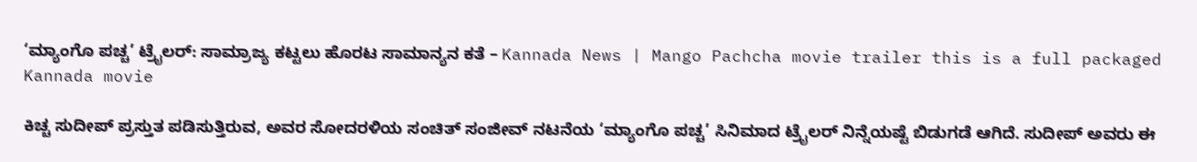‘ಮ್ಯಾಂಗೊ ಪಚ್ಚ’ ಟ್ರೈಲರ್: ಸಾಮ್ರಾಜ್ಯ ಕಟ್ಟಲು ಹೊರಟ ಸಾಮಾನ್ಯನ ಕತೆ – Kannada News | Mango Pachcha movie trailer this is a full packaged Kannada movie

ಕಿಚ್ಚ ಸುದೀಪ್ ಪ್ರಸ್ತುತ ಪಡಿಸುತ್ತಿರುವ, ಅವರ ಸೋದರಳಿಯ ಸಂಚಿತ್ ಸಂಜೀವ್ ನಟನೆಯ ‘ಮ್ಯಾಂಗೊ ಪಚ್ಚ’ ಸಿನಿಮಾದ ಟ್ರೈಲರ್ ನಿನ್ನೆಯಷ್ಟೆ ಬಿಡುಗಡೆ ಆಗಿದೆ. ಸುದೀಪ್ ಅವರು ಈ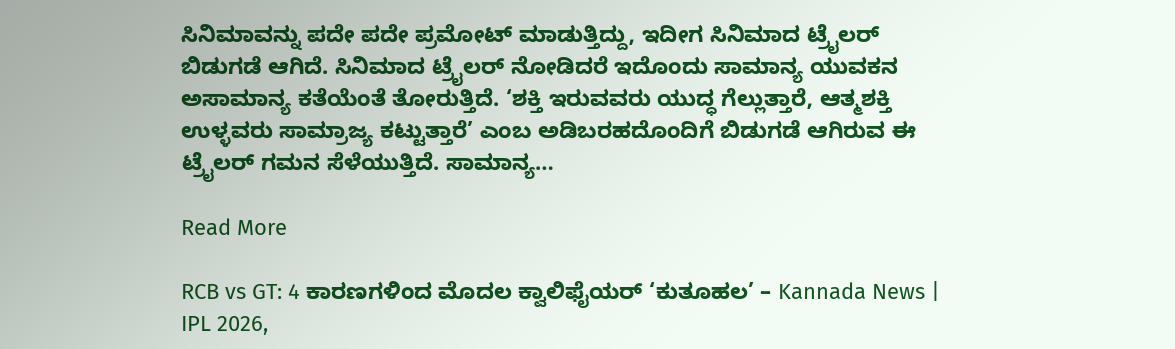ಸಿನಿಮಾವನ್ನು ಪದೇ ಪದೇ ಪ್ರಮೋಟ್ ಮಾಡುತ್ತಿದ್ದು, ಇದೀಗ ಸಿನಿಮಾದ ಟ್ರೈಲರ್ ಬಿಡುಗಡೆ ಆಗಿದೆ. ಸಿನಿಮಾದ ಟ್ರೈಲರ್ ನೋಡಿದರೆ ಇದೊಂದು ಸಾಮಾನ್ಯ ಯುವಕನ ಅಸಾಮಾನ್ಯ ಕತೆಯೆಂತೆ ತೋರುತ್ತಿದೆ. ‘ಶಕ್ತಿ ಇರುವವರು ಯುದ್ಧ ಗೆಲ್ಲುತ್ತಾರೆ, ಆತ್ಮಶಕ್ತಿ ಉಳ್ಳವರು ಸಾಮ್ರಾಜ್ಯ ಕಟ್ಟುತ್ತಾರೆ’ ಎಂಬ ಅಡಿಬರಹದೊಂದಿಗೆ ಬಿಡುಗಡೆ ಆಗಿರುವ ಈ ಟ್ರೈಲರ್ ಗಮನ ಸೆಳೆಯುತ್ತಿದೆ. ಸಾಮಾನ್ಯ…

Read More

RCB vs GT: 4 ಕಾರಣಗಳಿಂದ ಮೊದಲ ಕ್ವಾಲಿಫೈಯರ್ ‘ಕುತೂಹಲ’ – Kannada News | IPL 2026,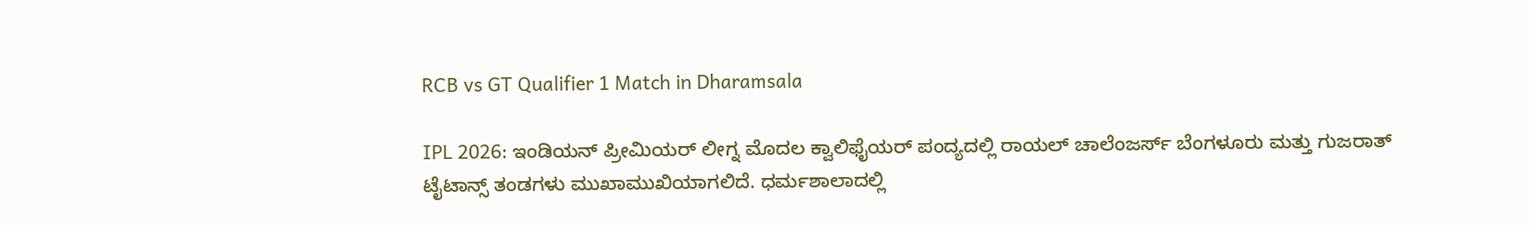RCB vs GT Qualifier 1 Match in Dharamsala

IPL 2026: ಇಂಡಿಯನ್ ಪ್ರೀಮಿಯರ್ ಲೀಗ್ನ ಮೊದಲ ಕ್ವಾಲಿಫೈಯರ್ ಪಂದ್ಯದಲ್ಲಿ ರಾಯಲ್ ಚಾಲೆಂಜರ್ಸ್ ಬೆಂಗಳೂರು ಮತ್ತು ಗುಜರಾತ್ ಟೈಟಾನ್ಸ್ ತಂಡಗಳು ಮುಖಾಮುಖಿಯಾಗಲಿದೆ. ಧರ್ಮಶಾಲಾದಲ್ಲಿ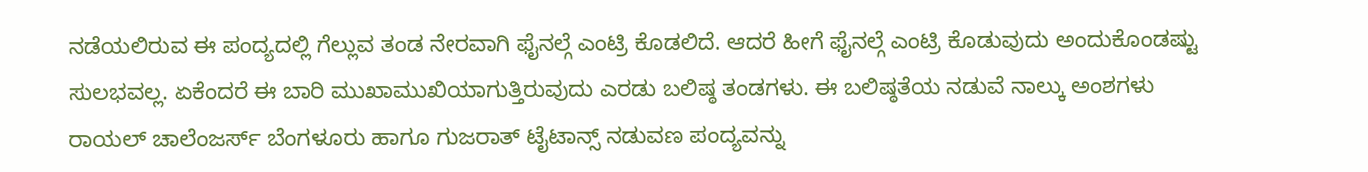ನಡೆಯಲಿರುವ ಈ ಪಂದ್ಯದಲ್ಲಿ ಗೆಲ್ಲುವ ತಂಡ ನೇರವಾಗಿ ಫೈನಲ್ಗೆ ಎಂಟ್ರಿ ಕೊಡಲಿದೆ. ಆದರೆ ಹೀಗೆ ಫೈನಲ್ಗೆ ಎಂಟ್ರಿ ಕೊಡುವುದು ಅಂದುಕೊಂಡಷ್ಟು ಸುಲಭವಲ್ಲ. ಏಕೆಂದರೆ ಈ ಬಾರಿ ಮುಖಾಮುಖಿಯಾಗುತ್ತಿರುವುದು ಎರಡು ಬಲಿಷ್ಠ ತಂಡಗಳು. ಈ ಬಲಿಷ್ಠತೆಯ ನಡುವೆ ನಾಲ್ಕು ಅಂಶಗಳು ರಾಯಲ್ ಚಾಲೆಂಜರ್ಸ್ ಬೆಂಗಳೂರು ಹಾಗೂ ಗುಜರಾತ್ ಟೈಟಾನ್ಸ್ ನಡುವಣ ಪಂದ್ಯವನ್ನು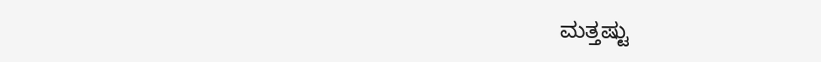ಮತ್ತಷ್ಟು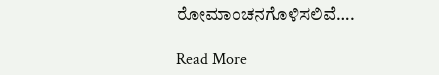ರೋಮಾಂಚನಗೊಳಿಸಲಿವೆ….

Read More